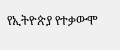የኢትዮጵያ የተቃውሞ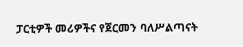ፓርቲዎች መሪዎችና የጀርመን ባለሥልጣናት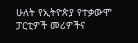ሁለት የኢትዮጵያ የተቃውሞ ፓርቲዎች መሪዎችና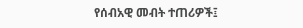የሰብአዊ መብት ተጠሪዎች፤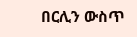በርሊን ውስጥ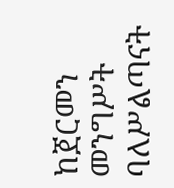ከጀርመን መንግሥት ባለሥልጣናት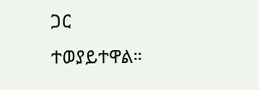ጋር ተወያይተዋል።